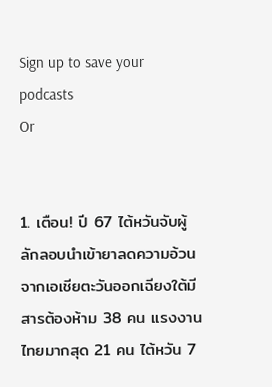Sign up to save your podcasts
Or


1. เตือน! ปี 67 ไต้หวันจับผู้ลักลอบนำเข้ายาลดความอ้วนจากเอเชียตะวันออกเฉียงใต้มีสารต้องห้าม 38 คน แรงงานไทยมากสุด 21 คน ไต้หวัน 7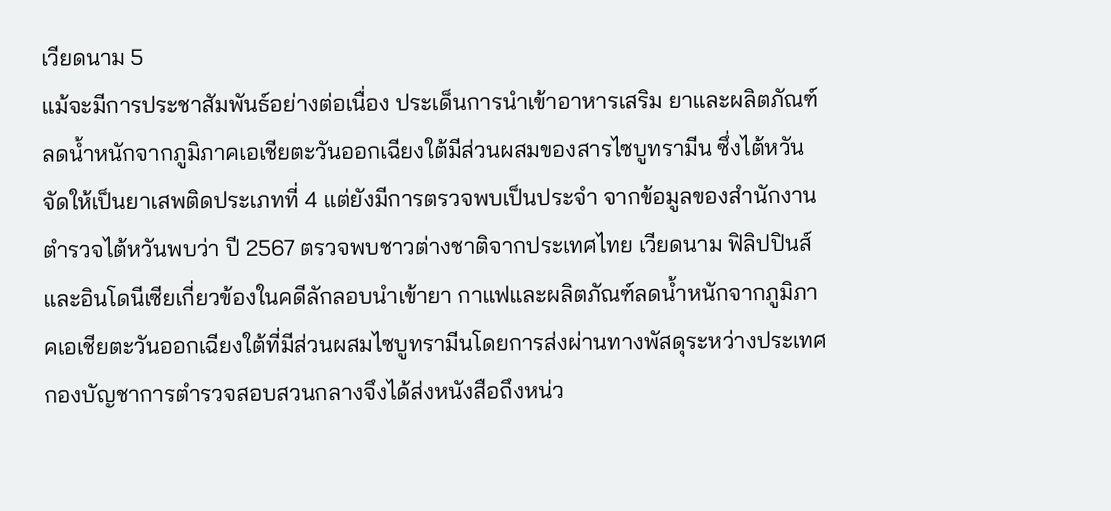เวียดนาม 5
แม้จะมีการประชาสัมพันธ์อย่างต่อเนื่อง ประเด็นการนำเข้าอาหารเสริม ยาและผลิตภัณฑ์ลดน้ำหนักจากภูมิภาคเอเชียตะวันออกเฉียงใต้มีส่วนผสมของสารไซบูทรามีน ซึ่งไต้หวันจัดให้เป็นยาเสพติดประเภทที่ 4 แต่ยังมีการตรวจพบเป็นประจำ จากข้อมูลของสำนักงานตำรวจไต้หวันพบว่า ปี 2567 ตรวจพบชาวต่างชาติจากประเทศไทย เวียดนาม ฟิลิปปินส์ และอินโดนีเซียเกี่ยวข้องในคดีลักลอบนำเข้ายา กาแฟและผลิตภัณฑ์ลดน้ำหนักจากภูมิภาคเอเชียตะวันออกเฉียงใต้ที่มีส่วนผสมไซบูทรามีนโดยการส่งผ่านทางพัสดุระหว่างประเทศ กองบัญชาการตำรวจสอบสวนกลางจึงได้ส่งหนังสือถึงหน่ว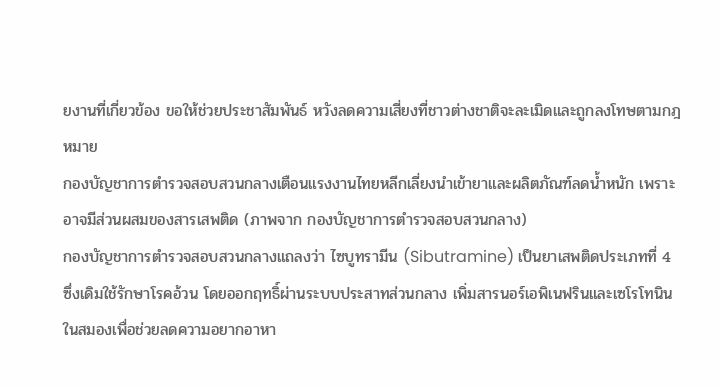ยงานที่เกี่ยวข้อง ขอให้ช่วยประชาสัมพันธ์ หวังลดความเสี่ยงที่ชาวต่างชาติจะละเมิดและถูกลงโทษตามกฎหมาย
กองบัญชาการตำรวจสอบสวนกลางเตือนแรงงานไทยหลีกเลี่ยงนำเข้ายาและผลิตภัณฑ์ลดน้ำหนัก เพราะอาจมีส่วนผสมของสารเสพติด (ภาพจาก กองบัญชาการตำรวจสอบสวนกลาง)
กองบัญชาการตำรวจสอบสวนกลางแถลงว่า ไซบูทรามีน (Sibutramine) เป็นยาเสพติดประเภทที่ 4 ซึ่งเดิมใช้รักษาโรคอ้วน โดยออกฤทธิ์ผ่านระบบประสาทส่วนกลาง เพิ่มสารนอร์เอพิเนฟรินและเซโรโทนินในสมองเพื่อช่วยลดความอยากอาหา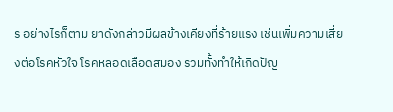ร อย่างไรก็ตาม ยาดังกล่าวมีผลข้างเคียงที่ร้ายแรง เช่นเพิ่มความเสี่ยงต่อโรคหัวใจ โรคหลอดเลือดสมอง รวมทั้งทำให้เกิดปัญ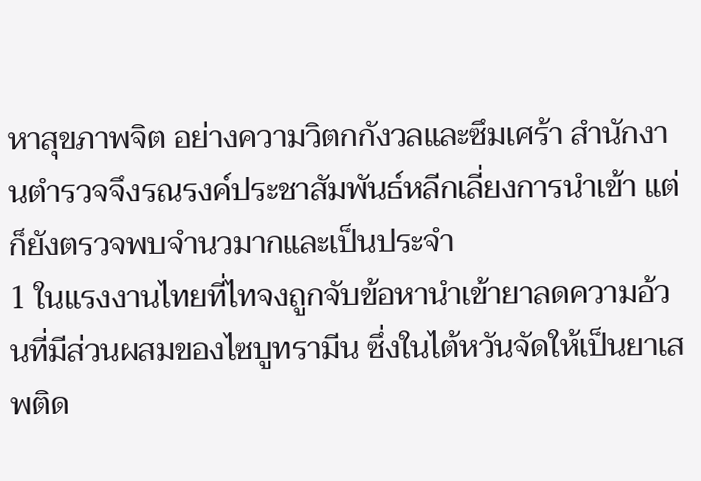หาสุขภาพจิต อย่างความวิตกกังวลและซึมเศร้า สำนักงานตำรวจจึงรณรงค์ประชาสัมพันธ์หลีกเลี่ยงการนำเข้า แต่ก็ยังตรวจพบจำนวมากและเป็นประจำ
1 ในแรงงานไทยที่ไทจงถูกจับข้อหานำเข้ายาลดความอ้วนที่มีส่วนผสมของไซบูทรามีน ซึ่งในไต้หวันจัดให้เป็นยาเสพติด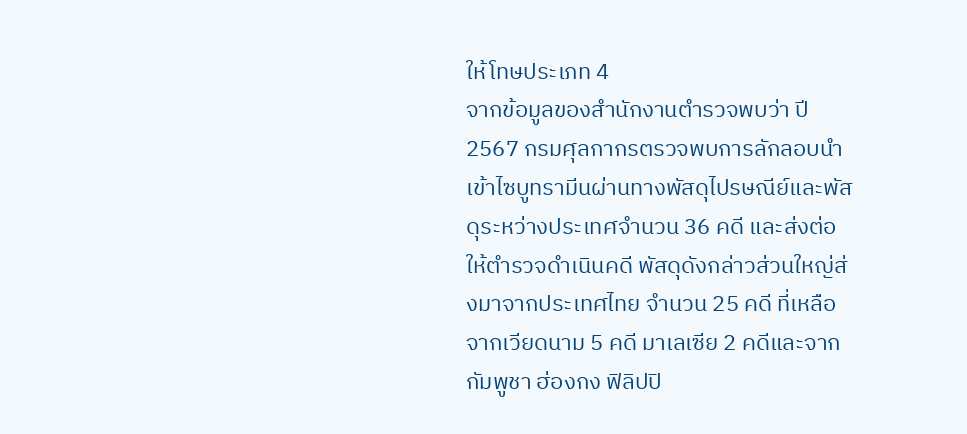ให้โทษประเภท 4
จากข้อมูลของสำนักงานตำรวจพบว่า ปี 2567 กรมศุลกากรตรวจพบการลักลอบนำเข้าไซบูทรามีนผ่านทางพัสดุไปรษณีย์และพัสดุระหว่างประเทศจำนวน 36 คดี และส่งต่อให้ตำรวจดำเนินคดี พัสดุดังกล่าวส่วนใหญ่ส่งมาจากประเทศไทย จำนวน 25 คดี ที่เหลือจากเวียดนาม 5 คดี มาเลเซีย 2 คดีและจากกัมพูชา ฮ่องกง ฟิลิปปิ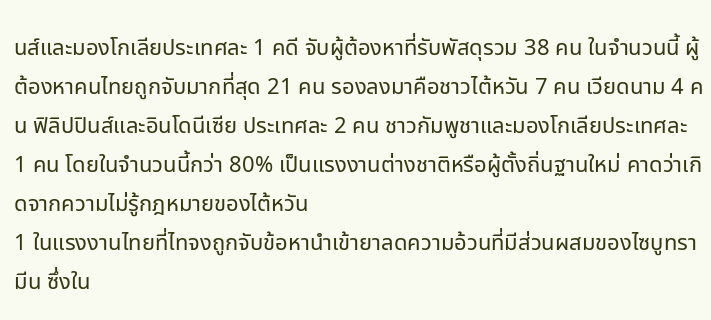นส์และมองโกเลียประเทศละ 1 คดี จับผู้ต้องหาที่รับพัสดุรวม 38 คน ในจำนวนนี้ ผู้ต้องหาคนไทยถูกจับมากที่สุด 21 คน รองลงมาคือชาวไต้หวัน 7 คน เวียดนาม 4 คน ฟิลิปปินส์และอินโดนีเซีย ประเทศละ 2 คน ชาวกัมพูชาและมองโกเลียประเทศละ 1 คน โดยในจำนวนนี้กว่า 80% เป็นแรงงานต่างชาติหรือผู้ตั้งถิ่นฐานใหม่ คาดว่าเกิดจากความไม่รู้กฎหมายของไต้หวัน
1 ในแรงงานไทยที่ไทจงถูกจับข้อหานำเข้ายาลดความอ้วนที่มีส่วนผสมของไซบูทรามีน ซึ่งใน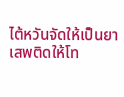ไต้หวันจัดให้เป็นยาเสพติดให้โท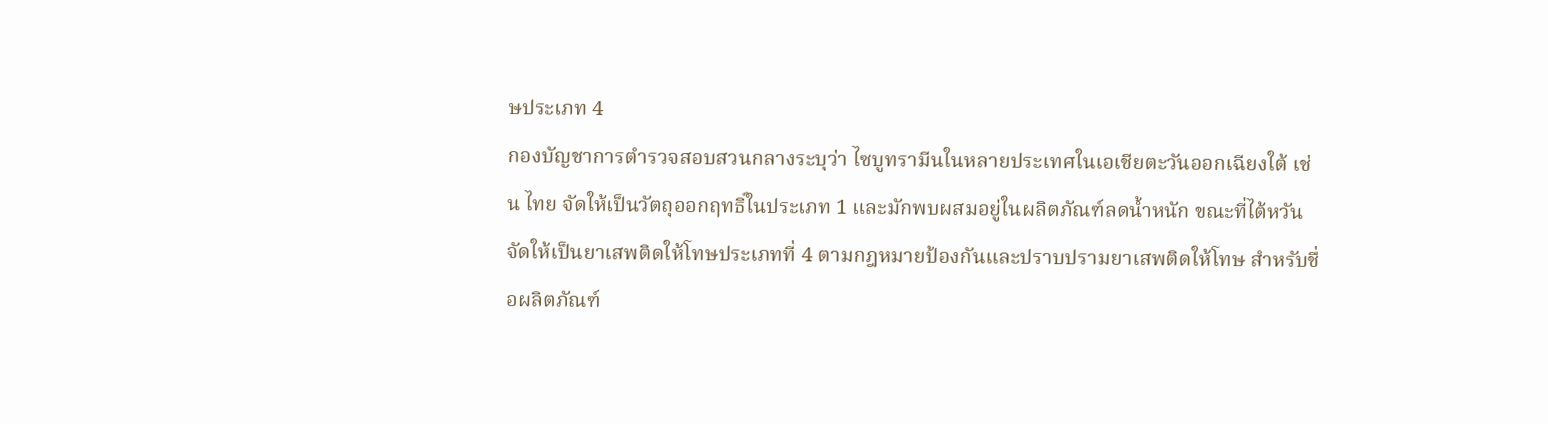ษประเภท 4
กองบัญชาการตำรวจสอบสวนกลางระบุว่า ไซบูทรามีนในหลายประเทศในเอเชียตะวันออกเฉียงใต้ เช่น ไทย จัดให้เป็นวัตถุออกฤทธิ์ในประเภท 1 และมักพบผสมอยู่ในผลิตภัณฑ์ลดน้ำหนัก ขณะที่ไต้หวันจัดให้เป็นยาเสพติดให้โทษประเภทที่ 4 ตามกฎหมายป้องกันและปราบปรามยาเสพติดให้โทษ สำหรับชื่อผลิตภัณฑ์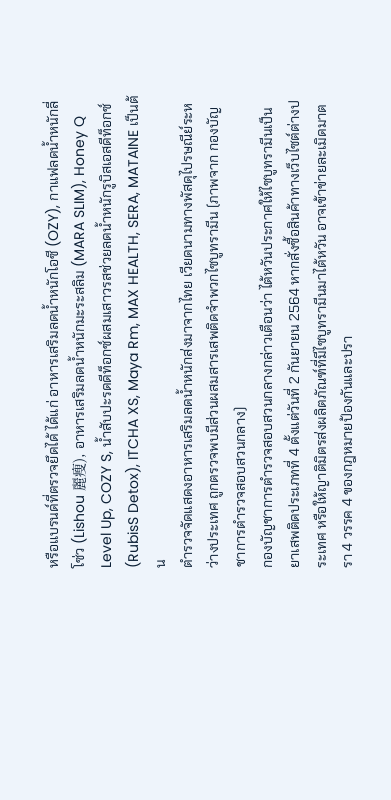หรือแบรนด์ที่ตรวจยึดได้ ได้แก่ อาหารเสริมลดน้ำหนักโอซี (OZY), กาแฟลดน้ำหนักลี่โซ่ว (Lishou 麗瘦), อาหารเสริมลดน้ำหนักมะระสลิม (MARA SLIM), Honey Q Level Up, COZY S, น้ำสับปะรดดีท็อกซ์ผสมเสาวรสช่วยลดน้ำหนักรูบิสเอสดีท็อกซ์ (RubisS Detox), ITCHA XS, Maya Rm, MAX HEALTH, SERA, MATAINE เป็นต้น
ตำรวจจัดแสดงอาหารเสริมลดน้ำหนักส่งมาจากไทย เวียดนามทางพัสดุไปรษณีย์ระหว่างประเทศ ถูกตรวจพบมีส่วนผสมสารเสพติดจำพวกไซบูทรามีน (ภาพจาก กองบัญชาการตำรวจสอบสวนกลาง)
กองบัญชาการตำรวจสอบสวนกลางกล่าวเตือนว่า ไต้หวันประกาศให้ไซบูทรามีนเป็นยาเสพติดประเภทที่ 4 ตั้งแต่วันที่ 2 กันยายน 2564 หากสั่งซื้อสินค้าทางเว็บไซต์ต่างประเทศ หรือให้ญาติมิตรส่งผลิตภัณฑ์ที่มีไซบูทรามีนมาไต้หวัน อาจเข้าข่ายละเมิดมาตรา 4 วรรค 4 ของกฎหมายป้องกันและปรา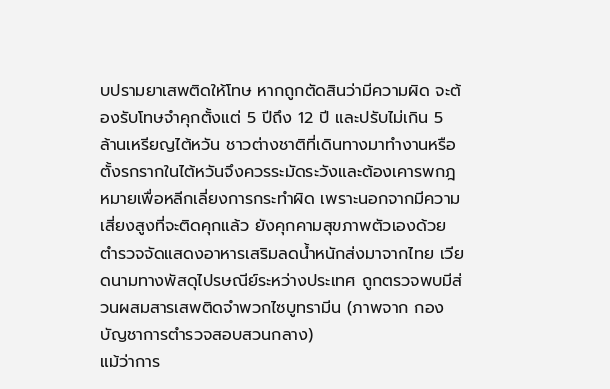บปรามยาเสพติดให้โทษ หากถูกตัดสินว่ามีความผิด จะต้องรับโทษจำคุกตั้งแต่ 5 ปีถึง 12 ปี และปรับไม่เกิน 5 ล้านเหรียญไต้หวัน ชาวต่างชาติที่เดินทางมาทำงานหรือตั้งรกรากในไต้หวันจึงควรระมัดระวังและต้องเคารพกฎหมายเพื่อหลีกเลี่ยงการกระทำผิด เพราะนอกจากมีความเสี่ยงสูงที่จะติดคุกแล้ว ยังคุกคามสุขภาพตัวเองด้วย
ตำรวจจัดแสดงอาหารเสริมลดน้ำหนักส่งมาจากไทย เวียดนามทางพัสดุไปรษณีย์ระหว่างประเทศ ถูกตรวจพบมีส่วนผสมสารเสพติดจำพวกไซบูทรามีน (ภาพจาก กองบัญชาการตำรวจสอบสวนกลาง)
แม้ว่าการ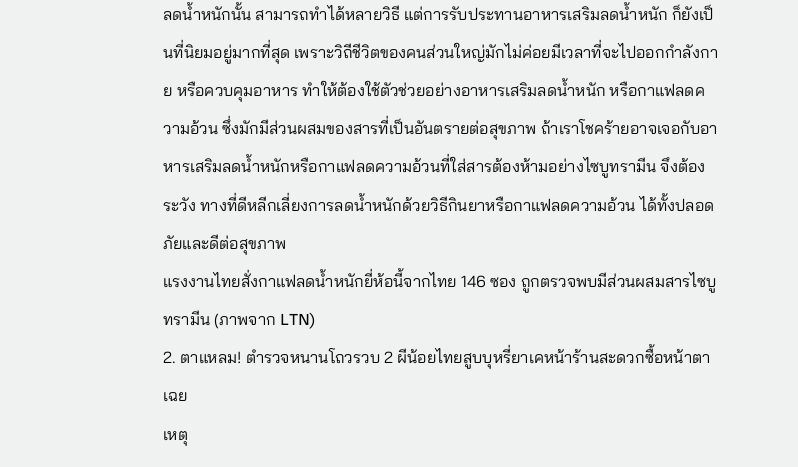ลดน้ำหนักนั้น สามารถทำได้หลายวิธี แต่การรับประทานอาหารเสริมลดน้ำหนัก ก็ยังเป็นที่นิยมอยู่มากที่สุด เพราะวิถีชีวิตของคนส่วนใหญ่มักไม่ค่อยมีเวลาที่จะไปออกกำลังกาย หรือควบคุมอาหาร ทำให้ต้องใช้ตัวช่วยอย่างอาหารเสริมลดน้ำหนัก หรือกาแฟลดความอ้วน ซึ่งมักมีส่วนผสมของสารที่เป็นอันตรายต่อสุขภาพ ถ้าเราโชคร้ายอาจเจอกับอาหารเสริมลดน้ำหนักหรือกาแฟลดความอ้วนที่ใส่สารต้องห้ามอย่างไซบูทรามีน จึงต้องระวัง ทางที่ดีหลีกเลี่ยงการลดน้ำหนักด้วยวิธีกินยาหรือกาแฟลดความอ้วน ได้ทั้งปลอดภัยและดีต่อสุขภาพ
แรงงานไทยสั่งกาแฟลดน้ำหนักยี่ห้อนี้จากไทย 146 ซอง ถูกตรวจพบมีส่วนผสมสารไซบูทรามีน (ภาพจาก LTN)
2. ตาแหลม! ตำรวจหนานโถวรวบ 2 ผีน้อยไทยสูบบุหรี่ยาเคหน้าร้านสะดวกซื้อหน้าตาเฉย
เหตุ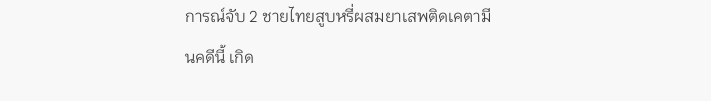การณ์จับ 2 ชายไทยสูบหรี่ผสมยาเสพติดเคตามีนคดีนี้ เกิด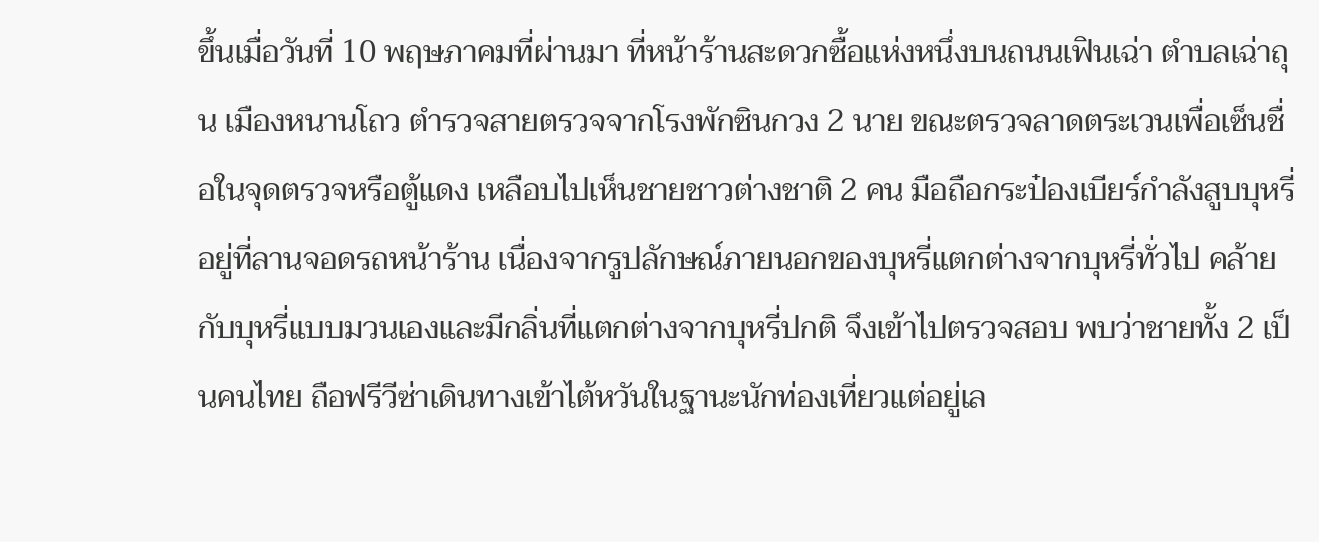ขึ้นเมื่อวันที่ 10 พฤษภาคมที่ผ่านมา ที่หน้าร้านสะดวกซื้อแห่งหนึ่งบนถนนเฟินเฉ่า ตำบลเฉ่าถุน เมืองหนานโถว ตำรวจสายตรวจจากโรงพักซินกวง 2 นาย ขณะตรวจลาดตระเวนเพื่อเซ็นชื่อในจุดตรวจหรือตู้แดง เหลือบไปเห็นชายชาวต่างชาติ 2 คน มือถือกระป๋องเบียร์กำลังสูบบุหรี่อยู่ที่ลานจอดรถหน้าร้าน เนื่องจากรูปลักษณ์ภายนอกของบุหรี่แตกต่างจากบุหรี่ทั่วไป คล้ายกับบุหรี่แบบมวนเองและมีกลิ่นที่แตกต่างจากบุหรี่ปกติ จึงเข้าไปตรวจสอบ พบว่าชายทั้ง 2 เป็นคนไทย ถือฟรีวีซ่าเดินทางเข้าไต้หวันในฐานะนักท่องเที่ยวแต่อยู่เล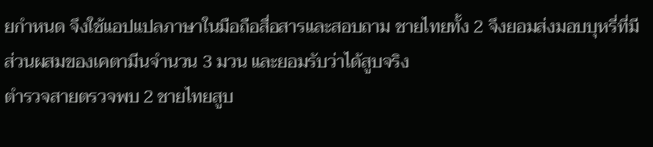ยกำหนด จึงใช้แอปแปลภาษาในมือถือสื่อสารและสอบถาม ชายไทยทั้ง 2 จึงยอมส่งมอบบุหรี่ที่มีส่วนผสมของเคตามีนจำนวน 3 มวน และยอมรับว่าได้สูบจริง
ตำรวจสายตรวจพบ 2 ชายไทยสูบ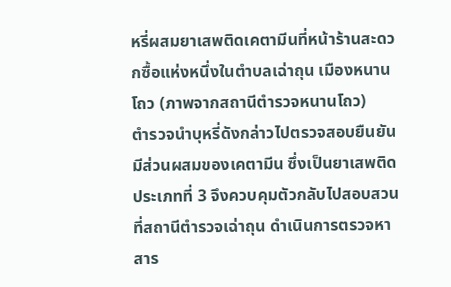หรี่ผสมยาเสพติดเคตามีนที่หน้าร้านสะดวกซื้อแห่งหนึ่งในตำบลเฉ่าถุน เมืองหนานโถว (ภาพจากสถานีตำรวจหนานโถว)
ตำรวจนำบุหรี่ดังกล่าวไปตรวจสอบยืนยันมีส่วนผสมของเคตามีน ซึ่งเป็นยาเสพติดประเภทที่ 3 จึงควบคุมตัวกลับไปสอบสวนที่สถานีตำรวจเฉ่าถุน ดำเนินการตรวจหาสาร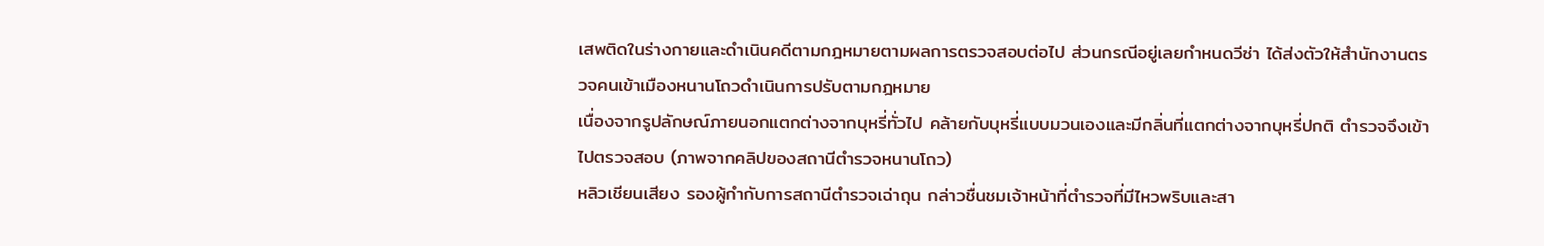เสพติดในร่างกายและดำเนินคดีตามกฎหมายตามผลการตรวจสอบต่อไป ส่วนกรณีอยู่เลยกำหนดวีซ่า ได้ส่งตัวให้สำนักงานตรวจคนเข้าเมืองหนานโถวดำเนินการปรับตามกฎหมาย
เนื่องจากรูปลักษณ์ภายนอกแตกต่างจากบุหรี่ทั่วไป คล้ายกับบุหรี่แบบมวนเองและมีกลิ่นที่แตกต่างจากบุหรี่ปกติ ตำรวจจึงเข้าไปตรวจสอบ (ภาพจากคลิปของสถานีตำรวจหนานโถว)
หลิวเชียนเสียง รองผู้กำกับการสถานีตำรวจเฉ่าถุน กล่าวชื่นชมเจ้าหน้าที่ตำรวจที่มีไหวพริบและสา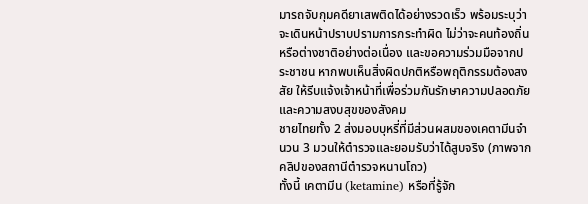มารถจับกุมคดียาเสพติดได้อย่างรวดเร็ว พร้อมระบุว่า จะเดินหน้าปราบปรามการกระทำผิด ไม่ว่าจะคนท้องถิ่นหรือต่างชาติอย่างต่อเนื่อง และขอความร่วมมือจากประชาชน หากพบเห็นสิ่งผิดปกติหรือพฤติกรรมต้องสงสัย ให้รีบแจ้งเจ้าหน้าที่เพื่อร่วมกันรักษาความปลอดภัยและความสงบสุขของสังคม
ชายไทยทั้ง 2 ส่งมอบบุหรี่ที่มีส่วนผสมของเคตามีนจำนวน 3 มวนให้ตำรวจและยอมรับว่าได้สูบจริง (ภาพจากคลิปของสถานีตำรวจหนานโถว)
ทั้งนี้ เคตามีน (ketamine) หรือที่รู้จัก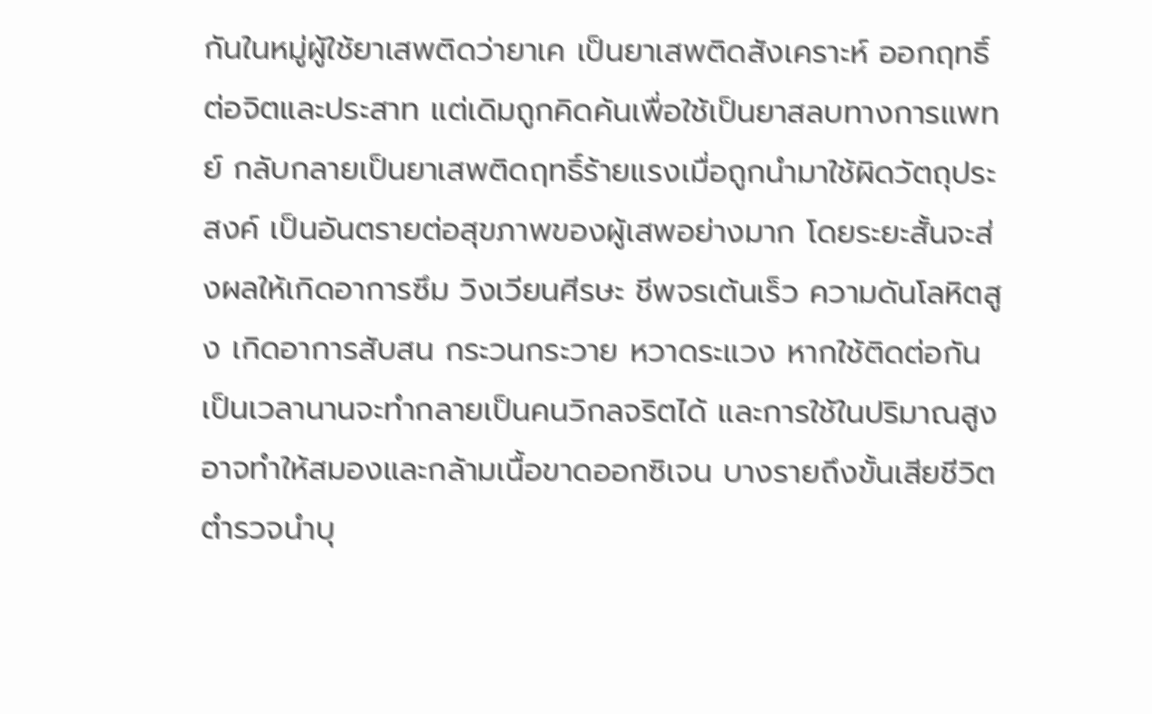กันในหมู่ผู้ใช้ยาเสพติดว่ายาเค เป็นยาเสพติดสังเคราะห์ ออกฤทธิ์ต่อจิตและประสาท แต่เดิมถูกคิดค้นเพื่อใช้เป็นยาสลบทางการแพทย์ กลับกลายเป็นยาเสพติดฤทธิ์ร้ายแรงเมื่อถูกนำมาใช้ผิดวัตถุประสงค์ เป็นอันตรายต่อสุขภาพของผู้เสพอย่างมาก โดยระยะสั้นจะส่งผลให้เกิดอาการซึม วิงเวียนศีรษะ ชีพจรเต้นเร็ว ความดันโลหิตสูง เกิดอาการสับสน กระวนกระวาย หวาดระแวง หากใช้ติดต่อกันเป็นเวลานานจะทำกลายเป็นคนวิกลจริตได้ และการใช้ในปริมาณสูง อาจทำให้สมองและกล้ามเนื้อขาดออกซิเจน บางรายถึงขั้นเสียชีวิต
ตำรวจนำบุ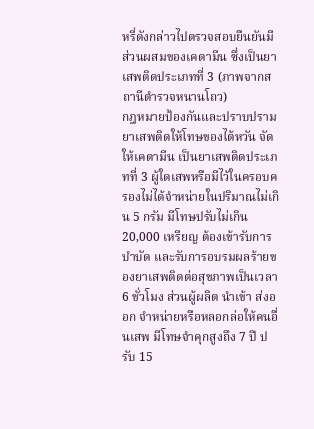หรี่ดังกล่าวไปตรวจสอบยืนยันมีส่วนผสมของเคตามีน ซึ่งเป็นยาเสพติดประเภทที่ 3 (ภาพจากสถานีตำรวจหนานโถว)
กฎหมายป้องกันและปราบปรามยาเสพติดให้โทษของไต้หวัน จัดให้เคตามีน เป็นยาเสพติดประเภทที่ 3 ผู้ใดเสพหรือมีไว้ในครอบครองไม่ได้จำหน่ายในปริมาณไม่เกิน 5 กรัม มีโทษปรับไม่เกิน 20,000 เหรียญ ต้องเข้ารับการบำบัด และรับการอบรมผลร้ายของยาเสพติดต่อสุขภาพเป็นเวลา 6 ชั่วโมง ส่วนผู้ผลิต นำเข้า ส่งออก จำหน่ายหรือหลอกล่อให้คนอื่นเสพ มีโทษจำคุกสูงถึง 7 ปี ปรับ 15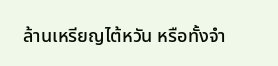ล้านเหรียญไต้หวัน หรือทั้งจำ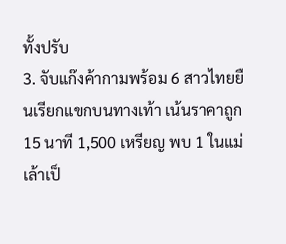ทั้งปรับ
3. จับแก๊งค้ากามพร้อม 6 สาวไทยยืนเรียกแขกบนทางเท้า เน้นราคาถูก 15 นาที 1,500 เหรียญ พบ 1 ในแม่เล้าเป็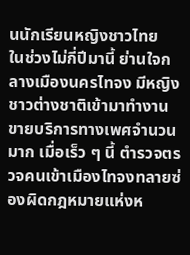นนักเรียนหญิงชาวไทย
ในช่วงไม่กี่ปีมานี้ ย่านใจกลางเมืองนครไทจง มีหญิงชาวต่างชาติเข้ามาทำงานขายบริการทางเพศจำนวนมาก เมื่อเร็ว ๆ นี้ ตำรวจตรวจคนเข้าเมืองไทจงทลายซ่องผิดกฎหมายแห่งห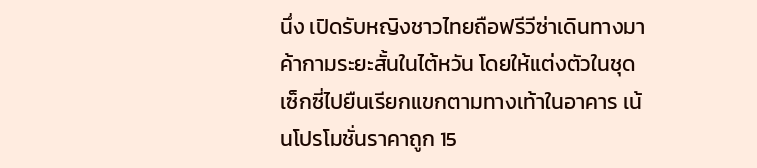นึ่ง เปิดรับหญิงชาวไทยถือฟรีวีซ่าเดินทางมาค้ากามระยะสั้นในไต้หวัน โดยให้แต่งตัวในชุดเซ็กซี่ไปยืนเรียกแขกตามทางเท้าในอาคาร เน้นโปรโมชั่นราคาถูก 15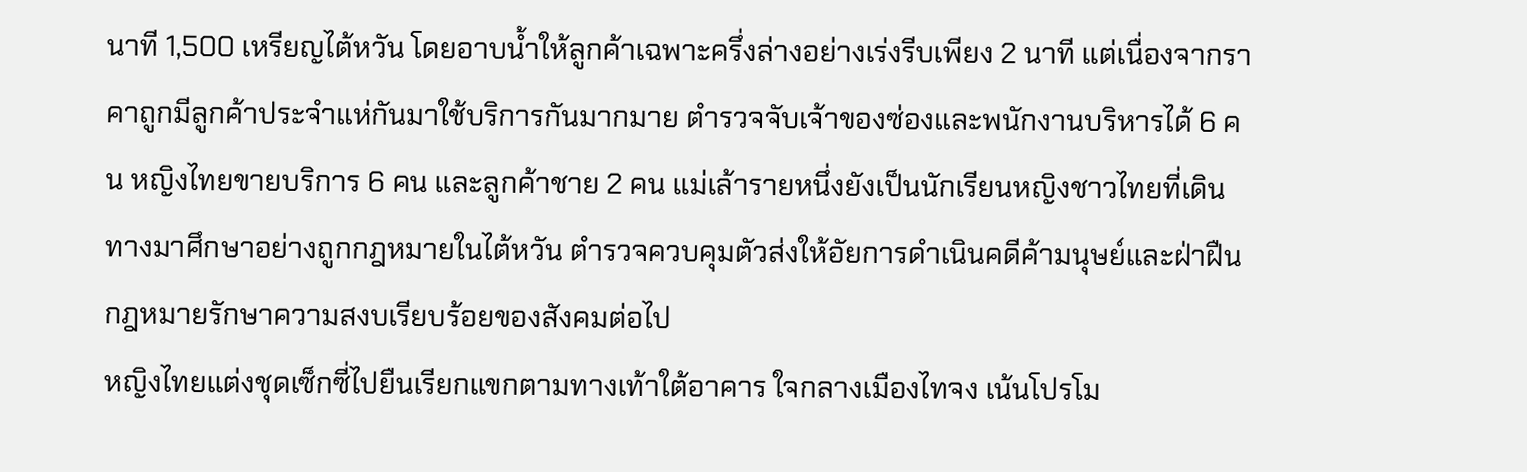นาที 1,500 เหรียญไต้หวัน โดยอาบน้ำให้ลูกค้าเฉพาะครึ่งล่างอย่างเร่งรีบเพียง 2 นาที แต่เนื่องจากราคาถูกมีลูกค้าประจำแห่กันมาใช้บริการกันมากมาย ตำรวจจับเจ้าของซ่องและพนักงานบริหารได้ 6 คน หญิงไทยขายบริการ 6 คน และลูกค้าชาย 2 คน แม่เล้ารายหนึ่งยังเป็นนักเรียนหญิงชาวไทยที่เดินทางมาศึกษาอย่างถูกกฎหมายในไต้หวัน ตำรวจควบคุมตัวส่งให้อัยการดำเนินคดีค้ามนุษย์และฝ่าฝืนกฎหมายรักษาความสงบเรียบร้อยของสังคมต่อไป
หญิงไทยแต่งชุดเซ็กซี่ไปยืนเรียกแขกตามทางเท้าใต้อาคาร ใจกลางเมืองไทจง เน้นโปรโม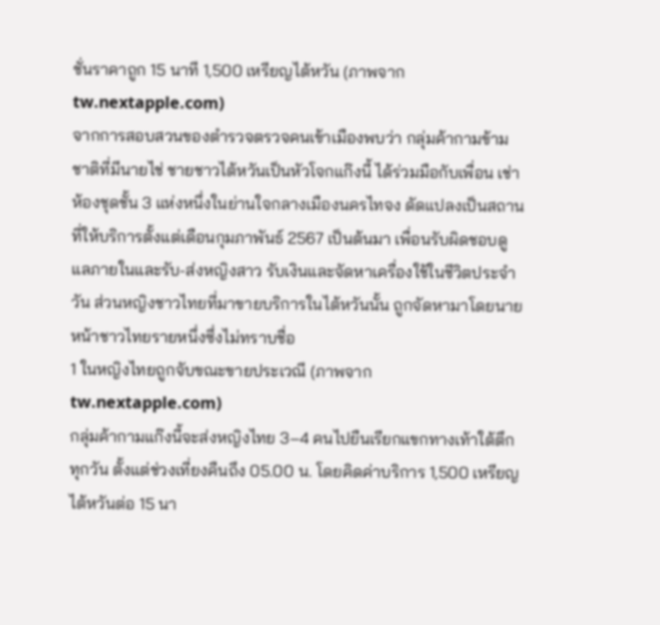ชั่นราคาถูก 15 นาที 1,500 เหรียญไต้หวัน (ภาพจาก tw.nextapple.com)
จากการสอบสวนของตำรวจตรวจคนเข้าเมืองพบว่า กลุ่มค้ากามข้ามชาติที่มีนายไช่ ชายชาวไต้หวันเป็นหัวโจกแก๊งนี้ ได้ร่วมมือกับเพื่อน เช่าห้องชุดชั้น 3 แห่งหนึ่งในย่านใจกลางเมืองนครไทจง ดัดแปลงเป็นสถานที่ให้บริการตั้งแต่เดือนกุมภาพันธ์ 2567 เป็นต้นมา เพื่อนรับผิดชอบดูแลภายในและรับ-ส่งหญิงสาว รับเงินและจัดหาเครื่องใช้ในชีวิตประจำวัน ส่วนหญิงชาวไทยที่มาขายบริการในไต้หวันนั้น ถูกจัดหามาโดยนายหน้าชาวไทยรายหนึ่งซึ่งไม่ทราบชื่อ
1 ในหญิงไทยถูกจับขณะขายประเวณี (ภาพจาก tw.nextapple.com)
กลุ่มค้ากามแก๊งนี้จะส่งหญิงไทย 3–4 คนไปยืนเรียกแขกทางเท้าใต้ตึกทุกวัน ตั้งแต่ช่วงเที่ยงคืนถึง 05.00 น. โดยคิดค่าบริการ 1,500 เหรียญไต้หวันต่อ 15 นา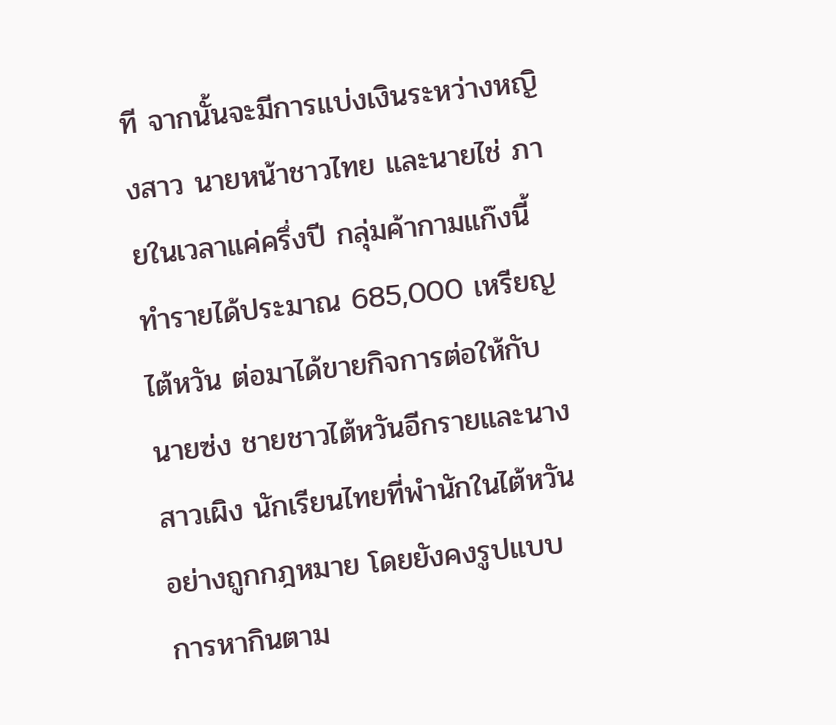ที จากนั้นจะมีการแบ่งเงินระหว่างหญิงสาว นายหน้าชาวไทย และนายไช่ ภายในเวลาแค่ครึ่งปี กลุ่มค้ากามแก๊งนี้ทำรายได้ประมาณ 685,000 เหรียญไต้หวัน ต่อมาได้ขายกิจการต่อให้กับนายซ่ง ชายชาวไต้หวันอีกรายและนางสาวเผิง นักเรียนไทยที่พำนักในไต้หวันอย่างถูกกฎหมาย โดยยังคงรูปแบบการหากินตาม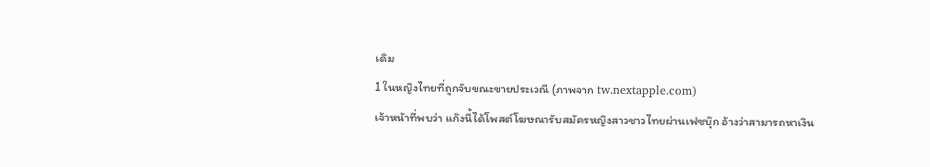เดิม
1 ในหญิงไทยที่ถูกจับขณะขายประเวณี (ภาพจาก tw.nextapple.com)
เจ้าหน้าที่พบว่า แก๊งนี้ได้โพสต์โฆษณารับสมัครหญิงสาวชาวไทยผ่านเฟซบุ๊ก อ้างว่าสามารถหาเงิน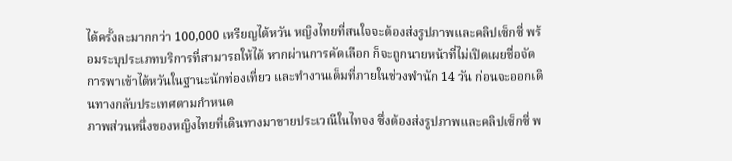ได้ครั้งละมากกว่า 100,000 เหรียญไต้หวัน หญิงไทยที่สนใจจะต้องส่งรูปภาพและคลิปเซ็กซี่ พร้อมระบุประเภทบริการที่สามารถให้ได้ หากผ่านการคัดเลือก ก็จะถูกนายหน้าที่ไม่เปิดเผยชื่อจัดการพาเข้าไต้หวันในฐานะนักท่องเที่ยว และทำงานเต็มที่ภายในช่วงพำนัก 14 วัน ก่อนจะออกเดินทางกลับประเทศตามกำหนด
ภาพส่วนหนึ่งของหญิงไทยที่เดินทางมาขายประเวณีในไทจง ซึ่งต้องส่งรูปภาพและคลิปเซ็กซี่ พ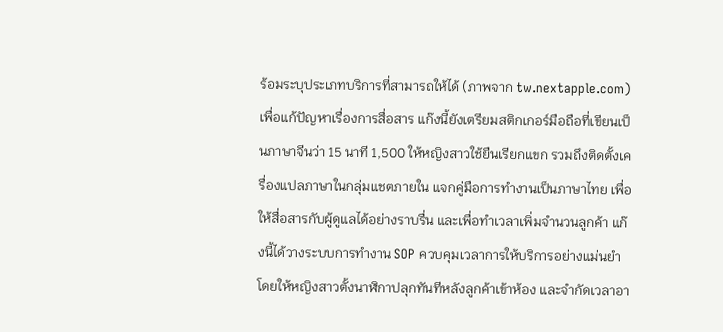ร้อมระบุประเภทบริการที่สามารถให้ได้ (ภาพจาก tw.nextapple.com)
เพื่อแก้ปัญหาเรื่องการสื่อสาร แก๊งนี้ยังเตรียมสติกเกอร์มือถือที่เขียนเป็นภาษาจีนว่า 15 นาที 1,500 ให้หญิงสาวใช้ยืนเรียกแขก รวมถึงติดตั้งเครื่องแปลภาษาในกลุ่มแชตภายใน แจกคู่มือการทำงานเป็นภาษาไทย เพื่อให้สื่อสารกับผู้ดูแลได้อย่างราบรื่น และเพื่อทำเวลาเพิ่มจำนวนลูกค้า แก๊งนี้ได้วางระบบการทำงาน SOP ควบคุมเวลาการให้บริการอย่างแม่นยำ โดยให้หญิงสาวตั้งนาฬิกาปลุกทันทีหลังลูกค้าเข้าห้อง และจำกัดเวลาอา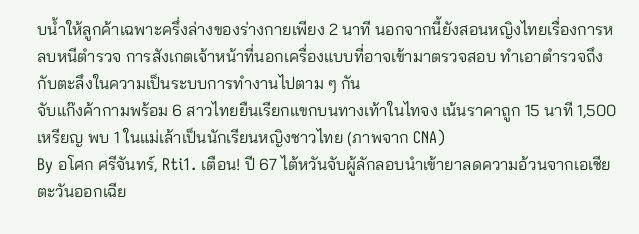บน้ำให้ลูกค้าเฉพาะครึ่งล่างของร่างกายเพียง 2 นาที นอกจากนี้ยังสอนหญิงไทยเรื่องการหลบหนีตำรวจ การสังเกตเจ้าหน้าที่นอกเครื่องแบบที่อาจเข้ามาตรวจสอบ ทำเอาตำรวจถึงกับตะลึงในความเป็นระบบการทำงานไปตาม ๆ กัน
จับแก๊งค้ากามพร้อม 6 สาวไทยยืนเรียกแขกบนทางเท้าในไทจง เน้นราคาถูก 15 นาที 1,500 เหรียญ พบ 1 ในแม่เล้าเป็นนักเรียนหญิงชาวไทย (ภาพจาก CNA)
By อโศก ศรีจันทร์, Rti1. เตือน! ปี 67 ไต้หวันจับผู้ลักลอบนำเข้ายาลดความอ้วนจากเอเชียตะวันออกเฉีย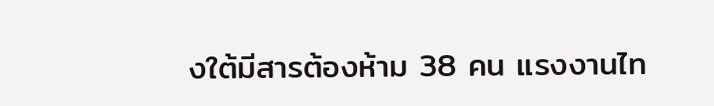งใต้มีสารต้องห้าม 38 คน แรงงานไท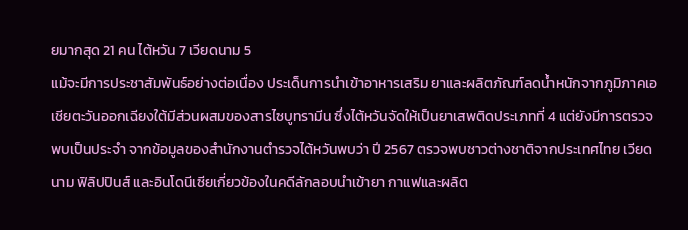ยมากสุด 21 คน ไต้หวัน 7 เวียดนาม 5
แม้จะมีการประชาสัมพันธ์อย่างต่อเนื่อง ประเด็นการนำเข้าอาหารเสริม ยาและผลิตภัณฑ์ลดน้ำหนักจากภูมิภาคเอเชียตะวันออกเฉียงใต้มีส่วนผสมของสารไซบูทรามีน ซึ่งไต้หวันจัดให้เป็นยาเสพติดประเภทที่ 4 แต่ยังมีการตรวจพบเป็นประจำ จากข้อมูลของสำนักงานตำรวจไต้หวันพบว่า ปี 2567 ตรวจพบชาวต่างชาติจากประเทศไทย เวียดนาม ฟิลิปปินส์ และอินโดนีเซียเกี่ยวข้องในคดีลักลอบนำเข้ายา กาแฟและผลิต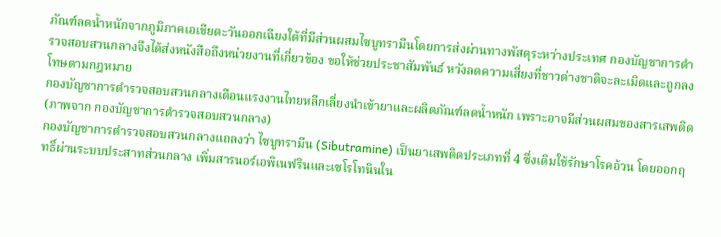ภัณฑ์ลดน้ำหนักจากภูมิภาคเอเชียตะวันออกเฉียงใต้ที่มีส่วนผสมไซบูทรามีนโดยการส่งผ่านทางพัสดุระหว่างประเทศ กองบัญชาการตำรวจสอบสวนกลางจึงได้ส่งหนังสือถึงหน่วยงานที่เกี่ยวข้อง ขอให้ช่วยประชาสัมพันธ์ หวังลดความเสี่ยงที่ชาวต่างชาติจะละเมิดและถูกลงโทษตามกฎหมาย
กองบัญชาการตำรวจสอบสวนกลางเตือนแรงงานไทยหลีกเลี่ยงนำเข้ายาและผลิตภัณฑ์ลดน้ำหนัก เพราะอาจมีส่วนผสมของสารเสพติด (ภาพจาก กองบัญชาการตำรวจสอบสวนกลาง)
กองบัญชาการตำรวจสอบสวนกลางแถลงว่า ไซบูทรามีน (Sibutramine) เป็นยาเสพติดประเภทที่ 4 ซึ่งเดิมใช้รักษาโรคอ้วน โดยออกฤทธิ์ผ่านระบบประสาทส่วนกลาง เพิ่มสารนอร์เอพิเนฟรินและเซโรโทนินใน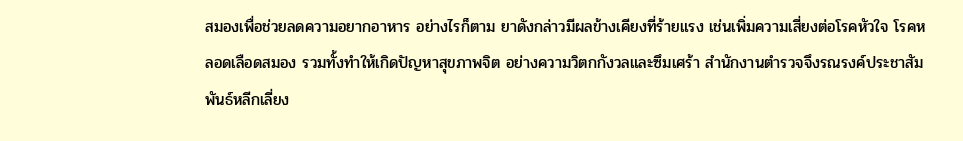สมองเพื่อช่วยลดความอยากอาหาร อย่างไรก็ตาม ยาดังกล่าวมีผลข้างเคียงที่ร้ายแรง เช่นเพิ่มความเสี่ยงต่อโรคหัวใจ โรคหลอดเลือดสมอง รวมทั้งทำให้เกิดปัญหาสุขภาพจิต อย่างความวิตกกังวลและซึมเศร้า สำนักงานตำรวจจึงรณรงค์ประชาสัมพันธ์หลีกเลี่ยง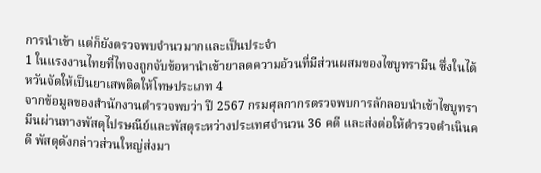การนำเข้า แต่ก็ยังตรวจพบจำนวมากและเป็นประจำ
1 ในแรงงานไทยที่ไทจงถูกจับข้อหานำเข้ายาลดความอ้วนที่มีส่วนผสมของไซบูทรามีน ซึ่งในไต้หวันจัดให้เป็นยาเสพติดให้โทษประเภท 4
จากข้อมูลของสำนักงานตำรวจพบว่า ปี 2567 กรมศุลกากรตรวจพบการลักลอบนำเข้าไซบูทรามีนผ่านทางพัสดุไปรษณีย์และพัสดุระหว่างประเทศจำนวน 36 คดี และส่งต่อให้ตำรวจดำเนินคดี พัสดุดังกล่าวส่วนใหญ่ส่งมา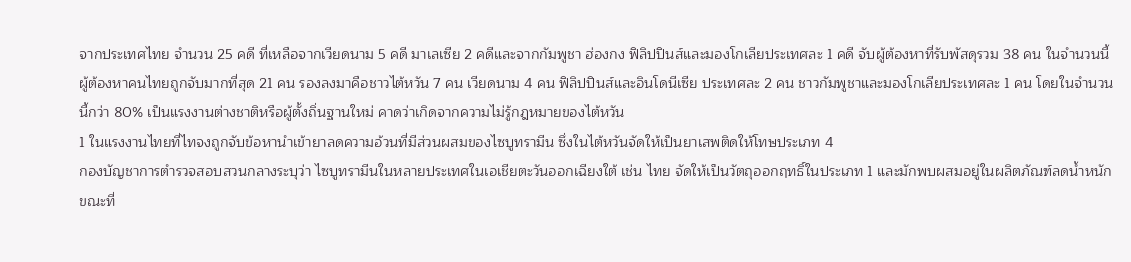จากประเทศไทย จำนวน 25 คดี ที่เหลือจากเวียดนาม 5 คดี มาเลเซีย 2 คดีและจากกัมพูชา ฮ่องกง ฟิลิปปินส์และมองโกเลียประเทศละ 1 คดี จับผู้ต้องหาที่รับพัสดุรวม 38 คน ในจำนวนนี้ ผู้ต้องหาคนไทยถูกจับมากที่สุด 21 คน รองลงมาคือชาวไต้หวัน 7 คน เวียดนาม 4 คน ฟิลิปปินส์และอินโดนีเซีย ประเทศละ 2 คน ชาวกัมพูชาและมองโกเลียประเทศละ 1 คน โดยในจำนวนนี้กว่า 80% เป็นแรงงานต่างชาติหรือผู้ตั้งถิ่นฐานใหม่ คาดว่าเกิดจากความไม่รู้กฎหมายของไต้หวัน
1 ในแรงงานไทยที่ไทจงถูกจับข้อหานำเข้ายาลดความอ้วนที่มีส่วนผสมของไซบูทรามีน ซึ่งในไต้หวันจัดให้เป็นยาเสพติดให้โทษประเภท 4
กองบัญชาการตำรวจสอบสวนกลางระบุว่า ไซบูทรามีนในหลายประเทศในเอเชียตะวันออกเฉียงใต้ เช่น ไทย จัดให้เป็นวัตถุออกฤทธิ์ในประเภท 1 และมักพบผสมอยู่ในผลิตภัณฑ์ลดน้ำหนัก ขณะที่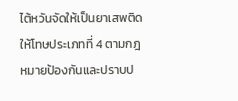ไต้หวันจัดให้เป็นยาเสพติดให้โทษประเภทที่ 4 ตามกฎหมายป้องกันและปราบป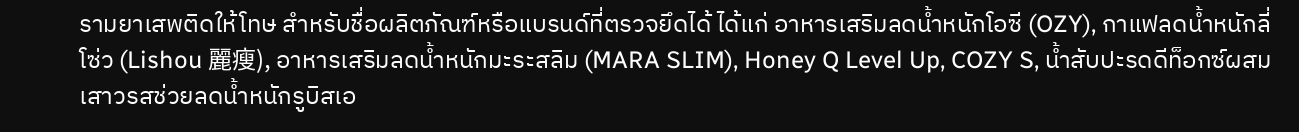รามยาเสพติดให้โทษ สำหรับชื่อผลิตภัณฑ์หรือแบรนด์ที่ตรวจยึดได้ ได้แก่ อาหารเสริมลดน้ำหนักโอซี (OZY), กาแฟลดน้ำหนักลี่โซ่ว (Lishou 麗瘦), อาหารเสริมลดน้ำหนักมะระสลิม (MARA SLIM), Honey Q Level Up, COZY S, น้ำสับปะรดดีท็อกซ์ผสมเสาวรสช่วยลดน้ำหนักรูบิสเอ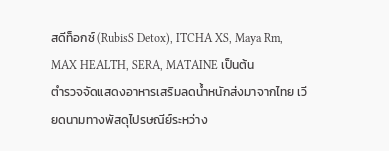สดีท็อกซ์ (RubisS Detox), ITCHA XS, Maya Rm, MAX HEALTH, SERA, MATAINE เป็นต้น
ตำรวจจัดแสดงอาหารเสริมลดน้ำหนักส่งมาจากไทย เวียดนามทางพัสดุไปรษณีย์ระหว่าง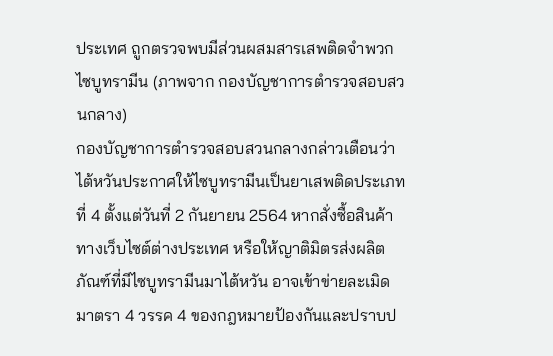ประเทศ ถูกตรวจพบมีส่วนผสมสารเสพติดจำพวกไซบูทรามีน (ภาพจาก กองบัญชาการตำรวจสอบสวนกลาง)
กองบัญชาการตำรวจสอบสวนกลางกล่าวเตือนว่า ไต้หวันประกาศให้ไซบูทรามีนเป็นยาเสพติดประเภทที่ 4 ตั้งแต่วันที่ 2 กันยายน 2564 หากสั่งซื้อสินค้าทางเว็บไซต์ต่างประเทศ หรือให้ญาติมิตรส่งผลิตภัณฑ์ที่มีไซบูทรามีนมาไต้หวัน อาจเข้าข่ายละเมิดมาตรา 4 วรรค 4 ของกฎหมายป้องกันและปราบป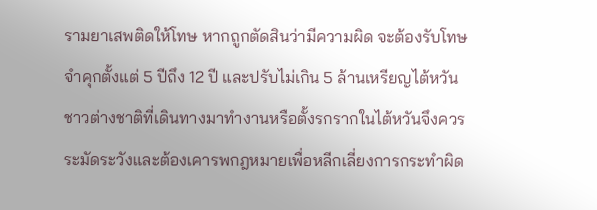รามยาเสพติดให้โทษ หากถูกตัดสินว่ามีความผิด จะต้องรับโทษจำคุกตั้งแต่ 5 ปีถึง 12 ปี และปรับไม่เกิน 5 ล้านเหรียญไต้หวัน ชาวต่างชาติที่เดินทางมาทำงานหรือตั้งรกรากในไต้หวันจึงควรระมัดระวังและต้องเคารพกฎหมายเพื่อหลีกเลี่ยงการกระทำผิด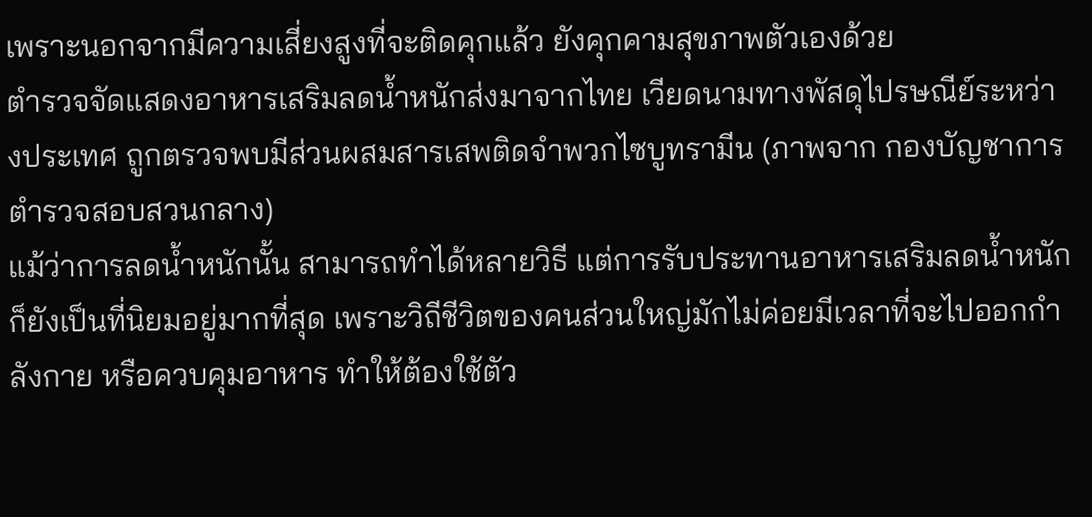เพราะนอกจากมีความเสี่ยงสูงที่จะติดคุกแล้ว ยังคุกคามสุขภาพตัวเองด้วย
ตำรวจจัดแสดงอาหารเสริมลดน้ำหนักส่งมาจากไทย เวียดนามทางพัสดุไปรษณีย์ระหว่างประเทศ ถูกตรวจพบมีส่วนผสมสารเสพติดจำพวกไซบูทรามีน (ภาพจาก กองบัญชาการตำรวจสอบสวนกลาง)
แม้ว่าการลดน้ำหนักนั้น สามารถทำได้หลายวิธี แต่การรับประทานอาหารเสริมลดน้ำหนัก ก็ยังเป็นที่นิยมอยู่มากที่สุด เพราะวิถีชีวิตของคนส่วนใหญ่มักไม่ค่อยมีเวลาที่จะไปออกกำลังกาย หรือควบคุมอาหาร ทำให้ต้องใช้ตัว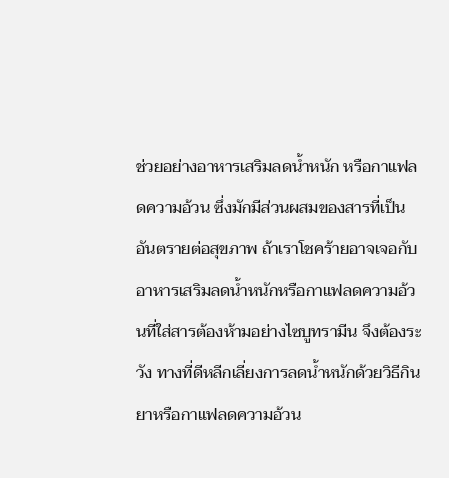ช่วยอย่างอาหารเสริมลดน้ำหนัก หรือกาแฟลดความอ้วน ซึ่งมักมีส่วนผสมของสารที่เป็นอันตรายต่อสุขภาพ ถ้าเราโชคร้ายอาจเจอกับอาหารเสริมลดน้ำหนักหรือกาแฟลดความอ้วนที่ใส่สารต้องห้ามอย่างไซบูทรามีน จึงต้องระวัง ทางที่ดีหลีกเลี่ยงการลดน้ำหนักด้วยวิธีกินยาหรือกาแฟลดความอ้วน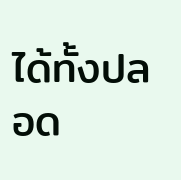ได้ทั้งปลอด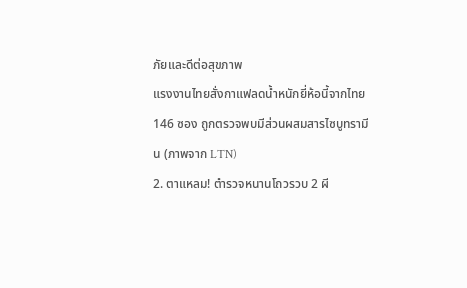ภัยและดีต่อสุขภาพ
แรงงานไทยสั่งกาแฟลดน้ำหนักยี่ห้อนี้จากไทย 146 ซอง ถูกตรวจพบมีส่วนผสมสารไซบูทรามีน (ภาพจาก LTN)
2. ตาแหลม! ตำรวจหนานโถวรวบ 2 ผี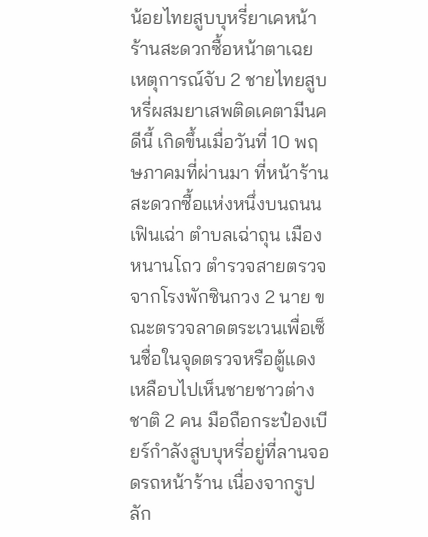น้อยไทยสูบบุหรี่ยาเคหน้าร้านสะดวกซื้อหน้าตาเฉย
เหตุการณ์จับ 2 ชายไทยสูบหรี่ผสมยาเสพติดเคตามีนคดีนี้ เกิดขึ้นเมื่อวันที่ 10 พฤษภาคมที่ผ่านมา ที่หน้าร้านสะดวกซื้อแห่งหนึ่งบนถนนเฟินเฉ่า ตำบลเฉ่าถุน เมืองหนานโถว ตำรวจสายตรวจจากโรงพักซินกวง 2 นาย ขณะตรวจลาดตระเวนเพื่อเซ็นชื่อในจุดตรวจหรือตู้แดง เหลือบไปเห็นชายชาวต่างชาติ 2 คน มือถือกระป๋องเบียร์กำลังสูบบุหรี่อยู่ที่ลานจอดรถหน้าร้าน เนื่องจากรูปลัก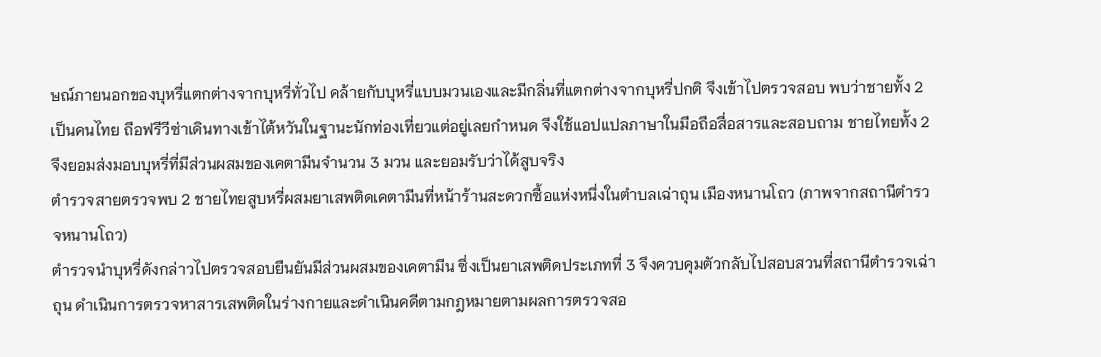ษณ์ภายนอกของบุหรี่แตกต่างจากบุหรี่ทั่วไป คล้ายกับบุหรี่แบบมวนเองและมีกลิ่นที่แตกต่างจากบุหรี่ปกติ จึงเข้าไปตรวจสอบ พบว่าชายทั้ง 2 เป็นคนไทย ถือฟรีวีซ่าเดินทางเข้าไต้หวันในฐานะนักท่องเที่ยวแต่อยู่เลยกำหนด จึงใช้แอปแปลภาษาในมือถือสื่อสารและสอบถาม ชายไทยทั้ง 2 จึงยอมส่งมอบบุหรี่ที่มีส่วนผสมของเคตามีนจำนวน 3 มวน และยอมรับว่าได้สูบจริง
ตำรวจสายตรวจพบ 2 ชายไทยสูบหรี่ผสมยาเสพติดเคตามีนที่หน้าร้านสะดวกซื้อแห่งหนึ่งในตำบลเฉ่าถุน เมืองหนานโถว (ภาพจากสถานีตำรวจหนานโถว)
ตำรวจนำบุหรี่ดังกล่าวไปตรวจสอบยืนยันมีส่วนผสมของเคตามีน ซึ่งเป็นยาเสพติดประเภทที่ 3 จึงควบคุมตัวกลับไปสอบสวนที่สถานีตำรวจเฉ่าถุน ดำเนินการตรวจหาสารเสพติดในร่างกายและดำเนินคดีตามกฎหมายตามผลการตรวจสอ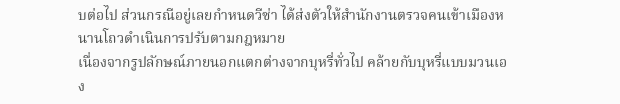บต่อไป ส่วนกรณีอยู่เลยกำหนดวีซ่า ได้ส่งตัวให้สำนักงานตรวจคนเข้าเมืองหนานโถวดำเนินการปรับตามกฎหมาย
เนื่องจากรูปลักษณ์ภายนอกแตกต่างจากบุหรี่ทั่วไป คล้ายกับบุหรี่แบบมวนเอง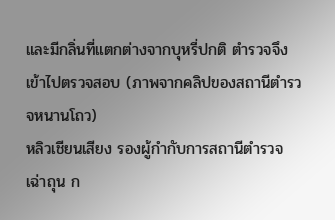และมีกลิ่นที่แตกต่างจากบุหรี่ปกติ ตำรวจจึงเข้าไปตรวจสอบ (ภาพจากคลิปของสถานีตำรวจหนานโถว)
หลิวเชียนเสียง รองผู้กำกับการสถานีตำรวจเฉ่าถุน ก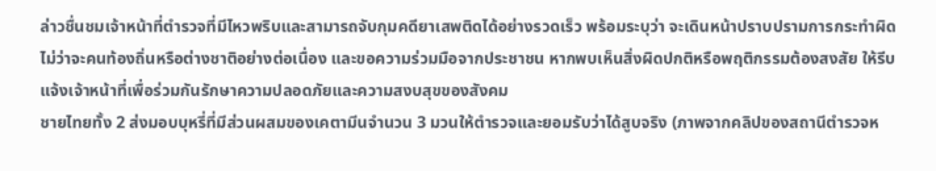ล่าวชื่นชมเจ้าหน้าที่ตำรวจที่มีไหวพริบและสามารถจับกุมคดียาเสพติดได้อย่างรวดเร็ว พร้อมระบุว่า จะเดินหน้าปราบปรามการกระทำผิด ไม่ว่าจะคนท้องถิ่นหรือต่างชาติอย่างต่อเนื่อง และขอความร่วมมือจากประชาชน หากพบเห็นสิ่งผิดปกติหรือพฤติกรรมต้องสงสัย ให้รีบแจ้งเจ้าหน้าที่เพื่อร่วมกันรักษาความปลอดภัยและความสงบสุขของสังคม
ชายไทยทั้ง 2 ส่งมอบบุหรี่ที่มีส่วนผสมของเคตามีนจำนวน 3 มวนให้ตำรวจและยอมรับว่าได้สูบจริง (ภาพจากคลิปของสถานีตำรวจห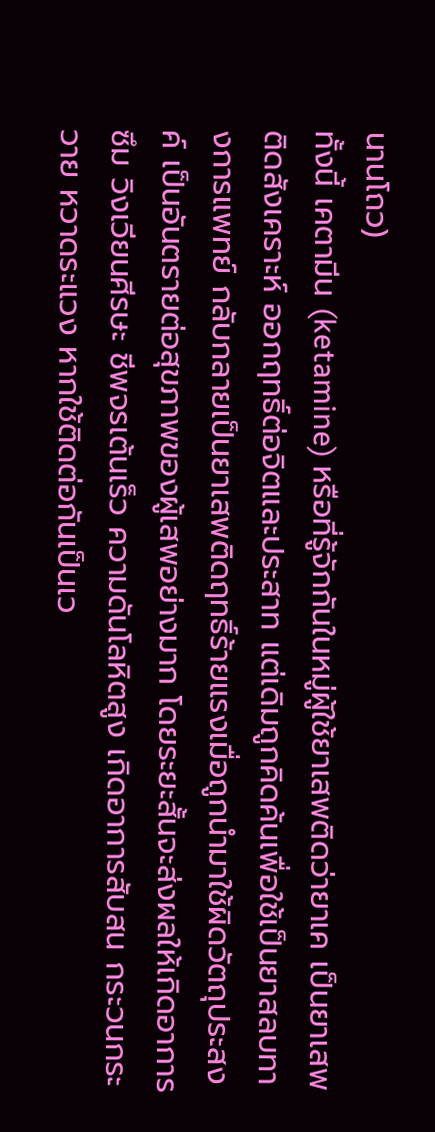นานโถว)
ทั้งนี้ เคตามีน (ketamine) หรือที่รู้จักกันในหมู่ผู้ใช้ยาเสพติดว่ายาเค เป็นยาเสพติดสังเคราะห์ ออกฤทธิ์ต่อจิตและประสาท แต่เดิมถูกคิดค้นเพื่อใช้เป็นยาสลบทางการแพทย์ กลับกลายเป็นยาเสพติดฤทธิ์ร้ายแรงเมื่อถูกนำมาใช้ผิดวัตถุประสงค์ เป็นอันตรายต่อสุขภาพของผู้เสพอย่างมาก โดยระยะสั้นจะส่งผลให้เกิดอาการซึม วิงเวียนศีรษะ ชีพจรเต้นเร็ว ความดันโลหิตสูง เกิดอาการสับสน กระวนกระวาย หวาดระแวง หากใช้ติดต่อกันเป็นเว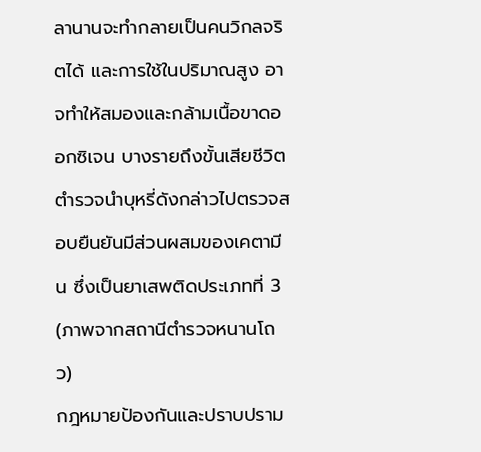ลานานจะทำกลายเป็นคนวิกลจริตได้ และการใช้ในปริมาณสูง อาจทำให้สมองและกล้ามเนื้อขาดออกซิเจน บางรายถึงขั้นเสียชีวิต
ตำรวจนำบุหรี่ดังกล่าวไปตรวจสอบยืนยันมีส่วนผสมของเคตามีน ซึ่งเป็นยาเสพติดประเภทที่ 3 (ภาพจากสถานีตำรวจหนานโถว)
กฎหมายป้องกันและปราบปราม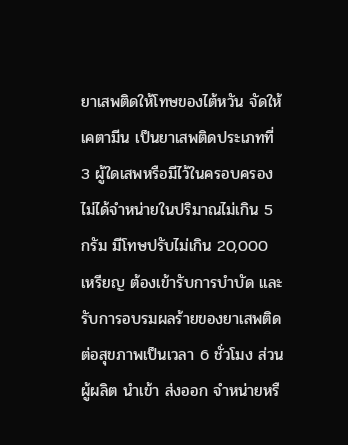ยาเสพติดให้โทษของไต้หวัน จัดให้เคตามีน เป็นยาเสพติดประเภทที่ 3 ผู้ใดเสพหรือมีไว้ในครอบครองไม่ได้จำหน่ายในปริมาณไม่เกิน 5 กรัม มีโทษปรับไม่เกิน 20,000 เหรียญ ต้องเข้ารับการบำบัด และรับการอบรมผลร้ายของยาเสพติดต่อสุขภาพเป็นเวลา 6 ชั่วโมง ส่วนผู้ผลิต นำเข้า ส่งออก จำหน่ายหรื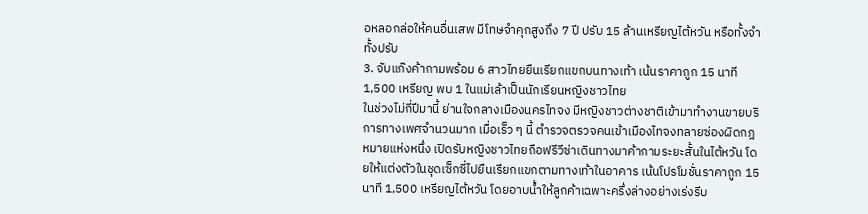อหลอกล่อให้คนอื่นเสพ มีโทษจำคุกสูงถึง 7 ปี ปรับ 15 ล้านเหรียญไต้หวัน หรือทั้งจำทั้งปรับ
3. จับแก๊งค้ากามพร้อม 6 สาวไทยยืนเรียกแขกบนทางเท้า เน้นราคาถูก 15 นาที 1,500 เหรียญ พบ 1 ในแม่เล้าเป็นนักเรียนหญิงชาวไทย
ในช่วงไม่กี่ปีมานี้ ย่านใจกลางเมืองนครไทจง มีหญิงชาวต่างชาติเข้ามาทำงานขายบริการทางเพศจำนวนมาก เมื่อเร็ว ๆ นี้ ตำรวจตรวจคนเข้าเมืองไทจงทลายซ่องผิดกฎหมายแห่งหนึ่ง เปิดรับหญิงชาวไทยถือฟรีวีซ่าเดินทางมาค้ากามระยะสั้นในไต้หวัน โดยให้แต่งตัวในชุดเซ็กซี่ไปยืนเรียกแขกตามทางเท้าในอาคาร เน้นโปรโมชั่นราคาถูก 15 นาที 1,500 เหรียญไต้หวัน โดยอาบน้ำให้ลูกค้าเฉพาะครึ่งล่างอย่างเร่งรีบ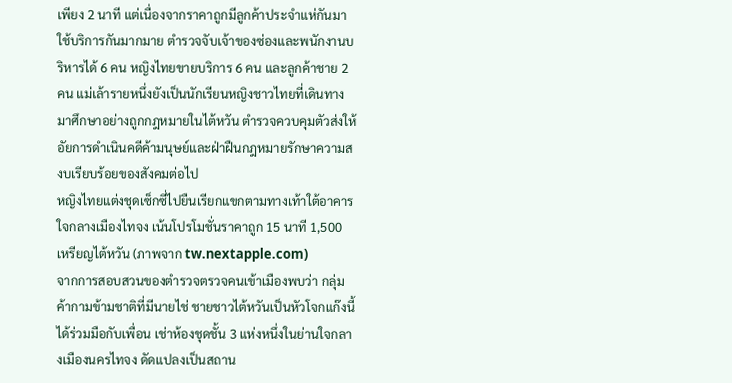เพียง 2 นาที แต่เนื่องจากราคาถูกมีลูกค้าประจำแห่กันมาใช้บริการกันมากมาย ตำรวจจับเจ้าของซ่องและพนักงานบริหารได้ 6 คน หญิงไทยขายบริการ 6 คน และลูกค้าชาย 2 คน แม่เล้ารายหนึ่งยังเป็นนักเรียนหญิงชาวไทยที่เดินทางมาศึกษาอย่างถูกกฎหมายในไต้หวัน ตำรวจควบคุมตัวส่งให้อัยการดำเนินคดีค้ามนุษย์และฝ่าฝืนกฎหมายรักษาความสงบเรียบร้อยของสังคมต่อไป
หญิงไทยแต่งชุดเซ็กซี่ไปยืนเรียกแขกตามทางเท้าใต้อาคาร ใจกลางเมืองไทจง เน้นโปรโมชั่นราคาถูก 15 นาที 1,500 เหรียญไต้หวัน (ภาพจาก tw.nextapple.com)
จากการสอบสวนของตำรวจตรวจคนเข้าเมืองพบว่า กลุ่มค้ากามข้ามชาติที่มีนายไช่ ชายชาวไต้หวันเป็นหัวโจกแก๊งนี้ ได้ร่วมมือกับเพื่อน เช่าห้องชุดชั้น 3 แห่งหนึ่งในย่านใจกลางเมืองนครไทจง ดัดแปลงเป็นสถาน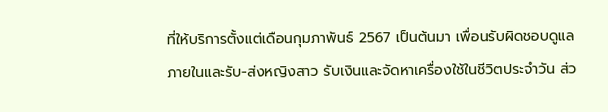ที่ให้บริการตั้งแต่เดือนกุมภาพันธ์ 2567 เป็นต้นมา เพื่อนรับผิดชอบดูแลภายในและรับ-ส่งหญิงสาว รับเงินและจัดหาเครื่องใช้ในชีวิตประจำวัน ส่ว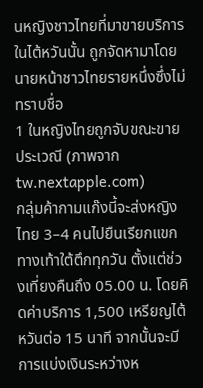นหญิงชาวไทยที่มาขายบริการในไต้หวันนั้น ถูกจัดหามาโดยนายหน้าชาวไทยรายหนึ่งซึ่งไม่ทราบชื่อ
1 ในหญิงไทยถูกจับขณะขายประเวณี (ภาพจาก tw.nextapple.com)
กลุ่มค้ากามแก๊งนี้จะส่งหญิงไทย 3–4 คนไปยืนเรียกแขกทางเท้าใต้ตึกทุกวัน ตั้งแต่ช่วงเที่ยงคืนถึง 05.00 น. โดยคิดค่าบริการ 1,500 เหรียญไต้หวันต่อ 15 นาที จากนั้นจะมีการแบ่งเงินระหว่างห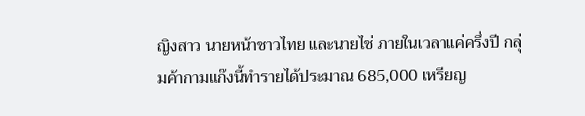ญิงสาว นายหน้าชาวไทย และนายไช่ ภายในเวลาแค่ครึ่งปี กลุ่มค้ากามแก๊งนี้ทำรายได้ประมาณ 685,000 เหรียญ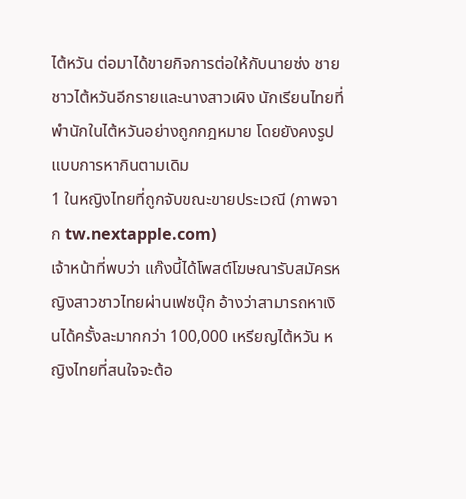ไต้หวัน ต่อมาได้ขายกิจการต่อให้กับนายซ่ง ชายชาวไต้หวันอีกรายและนางสาวเผิง นักเรียนไทยที่พำนักในไต้หวันอย่างถูกกฎหมาย โดยยังคงรูปแบบการหากินตามเดิม
1 ในหญิงไทยที่ถูกจับขณะขายประเวณี (ภาพจาก tw.nextapple.com)
เจ้าหน้าที่พบว่า แก๊งนี้ได้โพสต์โฆษณารับสมัครหญิงสาวชาวไทยผ่านเฟซบุ๊ก อ้างว่าสามารถหาเงินได้ครั้งละมากกว่า 100,000 เหรียญไต้หวัน หญิงไทยที่สนใจจะต้อ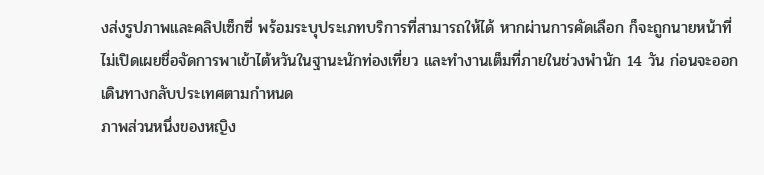งส่งรูปภาพและคลิปเซ็กซี่ พร้อมระบุประเภทบริการที่สามารถให้ได้ หากผ่านการคัดเลือก ก็จะถูกนายหน้าที่ไม่เปิดเผยชื่อจัดการพาเข้าไต้หวันในฐานะนักท่องเที่ยว และทำงานเต็มที่ภายในช่วงพำนัก 14 วัน ก่อนจะออกเดินทางกลับประเทศตามกำหนด
ภาพส่วนหนึ่งของหญิง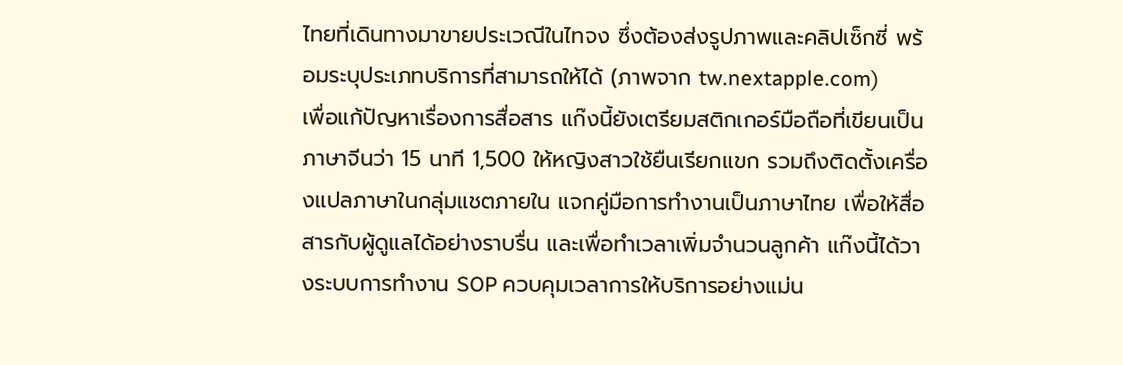ไทยที่เดินทางมาขายประเวณีในไทจง ซึ่งต้องส่งรูปภาพและคลิปเซ็กซี่ พร้อมระบุประเภทบริการที่สามารถให้ได้ (ภาพจาก tw.nextapple.com)
เพื่อแก้ปัญหาเรื่องการสื่อสาร แก๊งนี้ยังเตรียมสติกเกอร์มือถือที่เขียนเป็นภาษาจีนว่า 15 นาที 1,500 ให้หญิงสาวใช้ยืนเรียกแขก รวมถึงติดตั้งเครื่องแปลภาษาในกลุ่มแชตภายใน แจกคู่มือการทำงานเป็นภาษาไทย เพื่อให้สื่อสารกับผู้ดูแลได้อย่างราบรื่น และเพื่อทำเวลาเพิ่มจำนวนลูกค้า แก๊งนี้ได้วางระบบการทำงาน SOP ควบคุมเวลาการให้บริการอย่างแม่น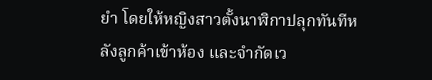ยำ โดยให้หญิงสาวตั้งนาฬิกาปลุกทันทีหลังลูกค้าเข้าห้อง และจำกัดเว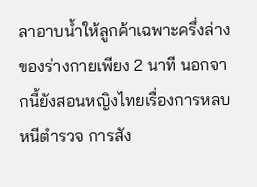ลาอาบน้ำให้ลูกค้าเฉพาะครึ่งล่างของร่างกายเพียง 2 นาที นอกจากนี้ยังสอนหญิงไทยเรื่องการหลบหนีตำรวจ การสัง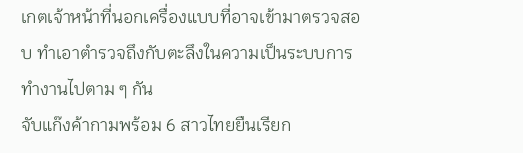เกตเจ้าหน้าที่นอกเครื่องแบบที่อาจเข้ามาตรวจสอบ ทำเอาตำรวจถึงกับตะลึงในความเป็นระบบการทำงานไปตาม ๆ กัน
จับแก๊งค้ากามพร้อม 6 สาวไทยยืนเรียก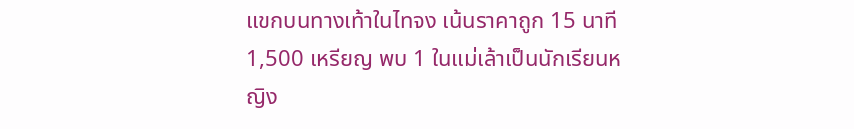แขกบนทางเท้าในไทจง เน้นราคาถูก 15 นาที 1,500 เหรียญ พบ 1 ในแม่เล้าเป็นนักเรียนหญิง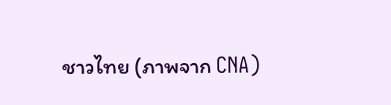ชาวไทย (ภาพจาก CNA)